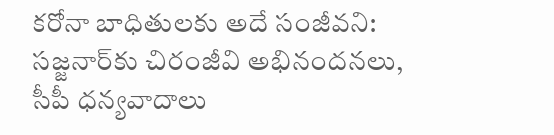కరోనా బాధితులకు అదే సంజీవని: సజ్జనార్‌కు చిరంజీవి అభినందనలు, సీపీ ధన్యవాదాలు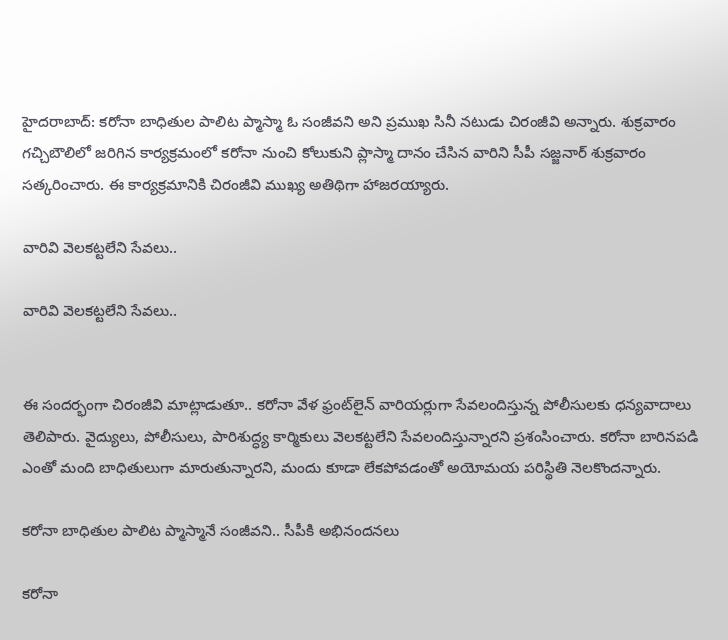హైదరాబాద్: కరోనా బాధితుల పాలిట ప్మాస్మా ఓ సంజీవని అని ప్రముఖ సినీ నటుడు చిరంజీవి అన్నారు. శుక్రవారం గచ్చిబౌలిలో జరిగిన కార్యక్రమంలో కరోనా నుంచి కోలుకుని ప్లాస్మా దానం చేసిన వారిని సీపీ సజ్జనార్ శుక్రవారం సత్కరించారు. ఈ కార్యక్రమానికి చిరంజీవి ముఖ్య అతిథిగా హాజరయ్యారు.

వారివి వెలకట్టలేని సేవలు..

వారివి వెలకట్టలేని సేవలు..


ఈ సందర్భంగా చిరంజీవి మాట్లాడుతూ.. కరోనా వేళ ఫ్రంట్‌లైన్ వారియర్లుగా సేవలందిస్తున్న పోలీసులకు ధన్యవాదాలు తెలిపారు. వైద్యులు, పోలీసులు, పారిశుద్ధ్య కార్మికులు వెలకట్టలేని సేవలందిస్తున్నారని ప్రశంసించారు. కరోనా బారినపడి ఎంతో మంది బాధితులుగా మారుతున్నారని, మందు కూడా లేకపోవడంతో అయోమయ పరిస్థితి నెలకొందన్నారు.

కరోనా బాధితుల పాలిట ప్మాస్మానే సంజీవని.. సీపీకి అభినందనలు

కరోనా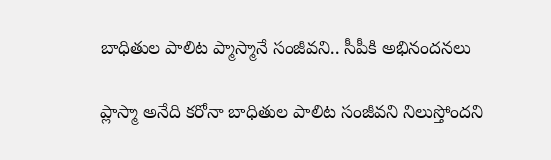బాధితుల పాలిట ప్మాస్మానే సంజీవని.. సీపీకి అభినందనలు

ప్లాస్మా అనేది కరోనా బాధితుల పాలిట సంజీవని నిలుస్తోందని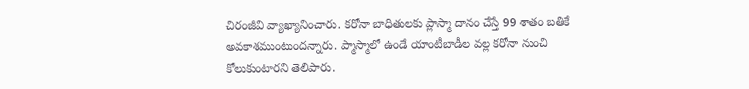చిరంజీవి వ్యాఖ్యానించారు. కరోనా బాధితులకు ప్లాస్మా దానం చేస్తే 99 శాతం బతికే అవకాశముంటుందన్నారు. ప్మాస్మాలో ఉండే యాంటీబాడీల వల్ల కరోనా నుంచి కోలుకుంటారని తెలిపారు.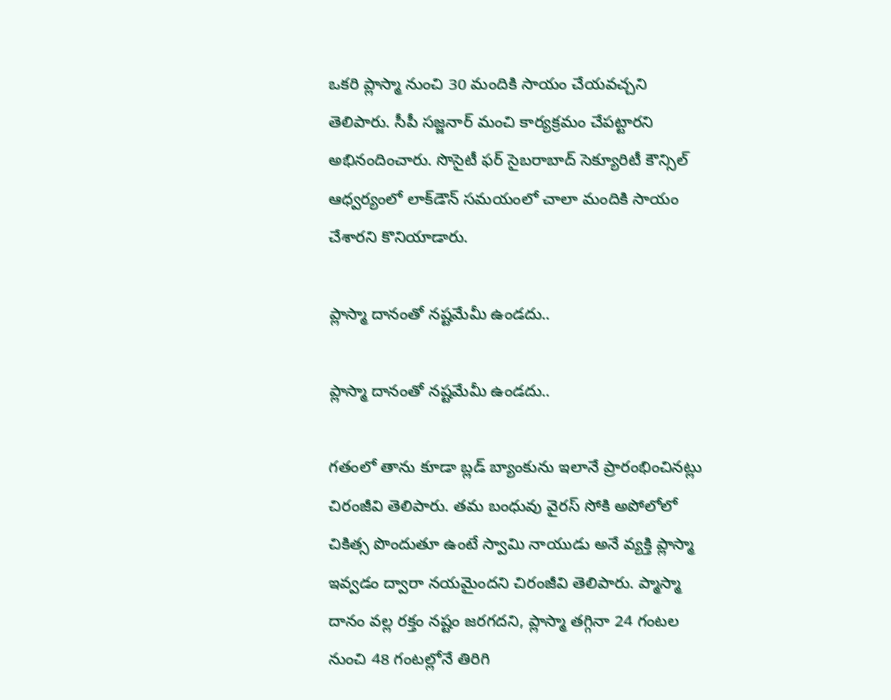ఒకరి ప్లాస్మా నుంచి 30 మందికి సాయం చేయవచ్చని తెలిపారు. సీపీ సజ్జనార్ మంచి కార్యక్రమం చేపట్టారని అభినందించారు. సొసైటీ ఫర్ సైబరాబాద్ సెక్యూరిటీ కౌన్సిల్ ఆధ్వర్యంలో లాక్‌డౌన్ సమయంలో చాలా మందికి సాయం చేశారని కొనియాడారు.

ప్లాస్మా దానంతో నష్టమేమీ ఉండదు..

ప్లాస్మా దానంతో నష్టమేమీ ఉండదు..

గతంలో తాను కూడా బ్లడ్ బ్యాంకును ఇలానే ప్రారంభించినట్లు చిరంజీవి తెలిపారు. తమ బంధువు వైరస్ సోకి అపోలోలో చికిత్స పొందుతూ ఉంటే స్వామి నాయుడు అనే వ్యక్తి ప్లాస్మా ఇవ్వడం ద్వారా నయమైందని చిరంజీవి తెలిపారు. ప్మాస్మా దానం వల్ల రక్తం నష్టం జరగదని, ప్లాస్మా తగ్గినా 24 గంటల నుంచి 48 గంటల్లోనే తిరిగి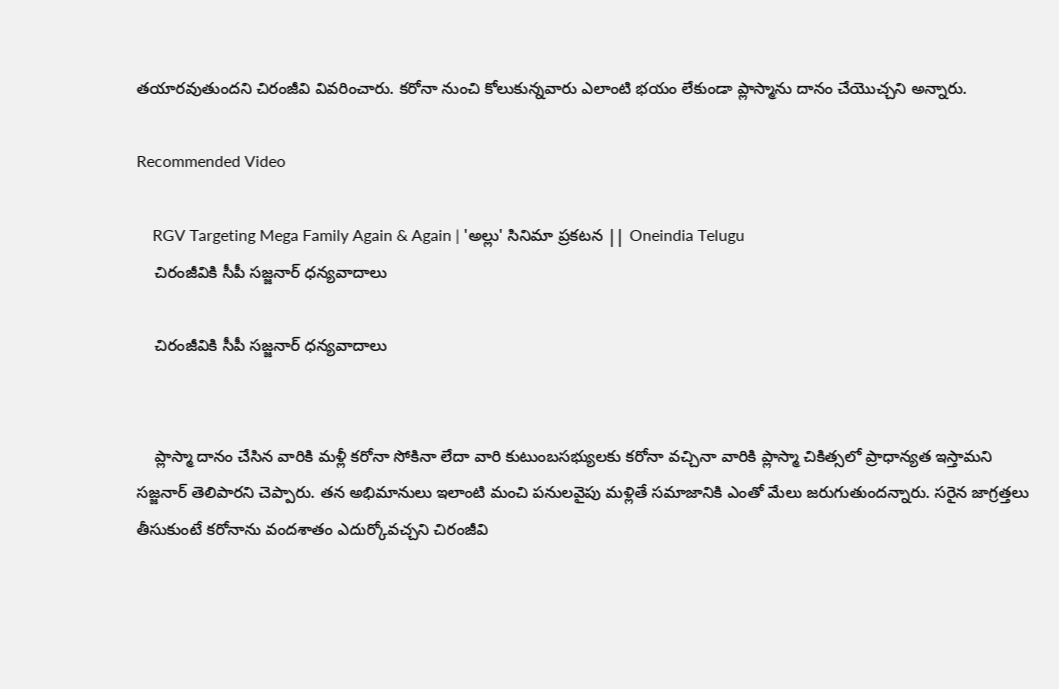తయారవుతుందని చిరంజీవి వివరించారు. కరోనా నుంచి కోలుకున్నవారు ఎలాంటి భయం లేకుండా ప్లాస్మాను దానం చేయొచ్చని అన్నారు.

Recommended Video

    RGV Targeting Mega Family Again & Again | 'అల్లు' సినిమా ప్రకటన || Oneindia Telugu
    చిరంజీవికి సీపీ సజ్జనార్ ధన్యవాదాలు

    చిరంజీవికి సీపీ సజ్జనార్ ధన్యవాదాలు


    ప్లాస్మా దానం చేసిన వారికి మళ్లీ కరోనా సోకినా లేదా వారి కుటుంబసభ్యులకు కరోనా వచ్చినా వారికి ప్లాస్మా చికిత్సలో ప్రాధాన్యత ఇస్తామని సజ్జనార్ తెలిపారని చెప్పారు. తన అభిమానులు ఇలాంటి మంచి పనులవైపు మళ్లితే సమాజానికి ఎంతో మేలు జరుగుతుందన్నారు. సరైన జాగ్రత్తలు తీసుకుంటే కరోనాను వందశాతం ఎదుర్కోవచ్చని చిరంజీవి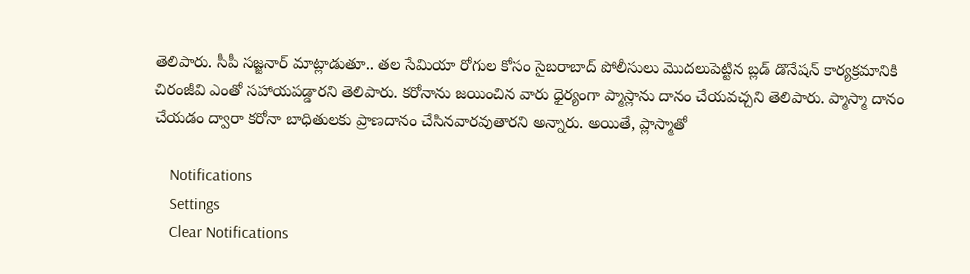తెలిపారు. సీపీ సజ్జనార్ మాట్లాడుతూ.. తల సేమియా రోగుల కోసం సైబరాబాద్ పోలీసులు మొదలుపెట్టిన బ్లడ్ డొనేషన్ కార్యక్రమానికి చిరంజీవి ఎంతో సహాయపడ్డారని తెలిపారు. కరోనాను జయించిన వారు ధైర్యంగా ప్మాస్లాను దానం చేయవచ్చని తెలిపారు. ప్మాస్మా దానం చేయడం ద్వారా కరోనా బాధితులకు ప్రాణదానం చేసినవారవుతారని అన్నారు. అయితే, ప్లాస్మాతో

    Notifications
    Settings
    Clear Notifications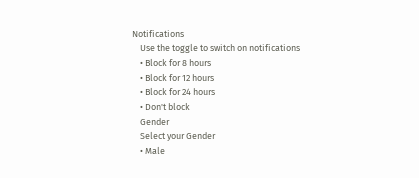Notifications
    Use the toggle to switch on notifications
    • Block for 8 hours
    • Block for 12 hours
    • Block for 24 hours
    • Don't block
    Gender
    Select your Gender
    • Male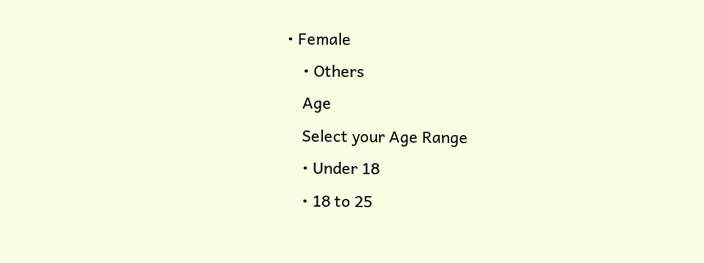• Female
    • Others
    Age
    Select your Age Range
    • Under 18
    • 18 to 25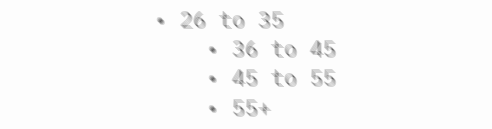• 26 to 35
    • 36 to 45
    • 45 to 55
    • 55+